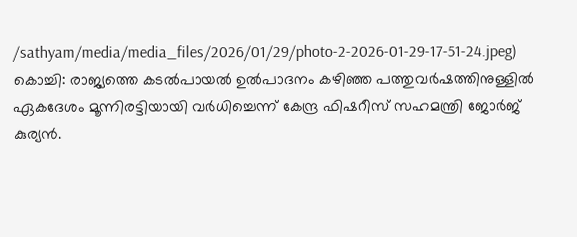/sathyam/media/media_files/2026/01/29/photo-2-2026-01-29-17-51-24.jpeg)
കൊച്ചി: രാജ്യത്തെ കടൽപായൽ ഉൽപാദനം കഴിഞ്ഞ പത്തുവർഷത്തിനുള്ളിൽ ഏകദേശം മൂന്നിരട്ടിയായി വർധിച്ചെന്ന് കേന്ദ്ര ഫിഷറീസ് സഹമന്ത്രി ജോർജ് കുര്യൻ.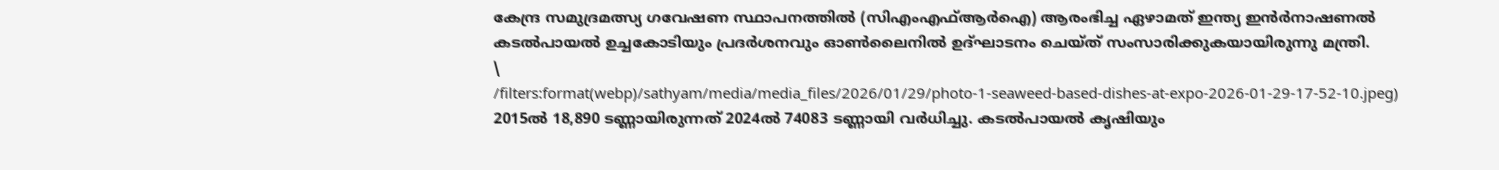കേന്ദ്ര സമുദ്രമത്സ്യ ഗവേഷണ സ്ഥാപനത്തിൽ (സിഎംഎഫ്ആർഐ) ആരംഭിച്ച ഏഴാമത് ഇന്ത്യ ഇൻർനാഷണൽ കടൽപായൽ ഉച്ചകോടിയും പ്രദർശനവും ഓൺലൈനിൽ ഉദ്ഘാടനം ചെയ്ത് സംസാരിക്കുകയായിരുന്നു മന്ത്രി.
\
/filters:format(webp)/sathyam/media/media_files/2026/01/29/photo-1-seaweed-based-dishes-at-expo-2026-01-29-17-52-10.jpeg)
2015ൽ 18,890 ടണ്ണായിരുന്നത് 2024ൽ 74083 ടണ്ണായി വർധിച്ചു. കടൽപായൽ കൃഷിയും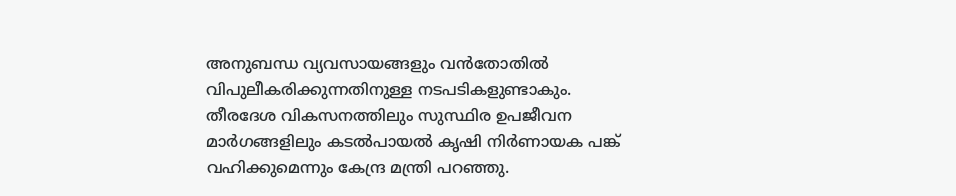അനുബന്ധ വ്യവസായങ്ങളും വൻതോതിൽ വിപുലീകരിക്കുന്നതിനുള്ള നടപടികളുണ്ടാകും. തീരദേശ വികസനത്തിലും സുസ്ഥിര ഉപജീവന മാർഗങ്ങളിലും കടൽപായൽ കൃഷി നിർണായക പങ്ക് വഹിക്കുമെന്നും കേന്ദ്ര മന്ത്രി പറഞ്ഞു.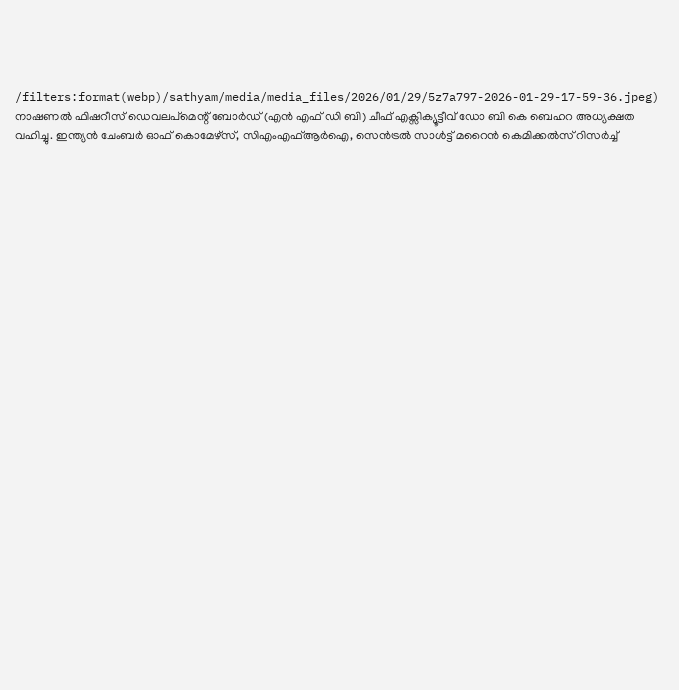/filters:format(webp)/sathyam/media/media_files/2026/01/29/5z7a797-2026-01-29-17-59-36.jpeg)
നാഷണൽ ഫിഷറീസ് ഡെവലപ്മെന്റ് ബോർഡ് (എൻ എഫ് ഡി ബി) ചീഫ് എക്സിക്യൂട്ടീവ് ഡോ ബി കെ ബെഹറ അധ്യക്ഷത വഹിച്ചു. ഇന്ത്യൻ ചേംബർ ഓഫ് കൊമേഴ്സ്, സിഎംഎഫ്ആർഐ, സെൻട്രൽ സാൾട്ട് മറൈൻ കെമിക്കൽസ് റിസർച്ച്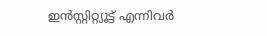ഇൻസ്റ്റിറ്റ്യൂട്ട് എന്നിവർ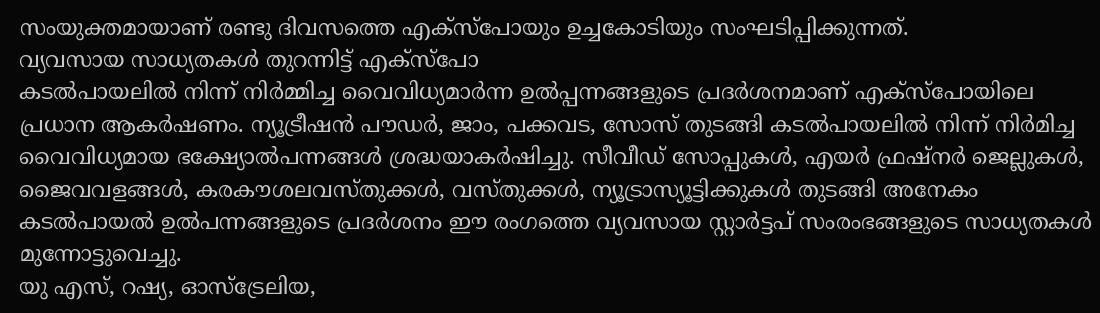സംയുക്തമായാണ് രണ്ടു ദിവസത്തെ എക്സ്പോയും ഉച്ചകോടിയും സംഘടിപ്പിക്കുന്നത്.
വ്യവസായ സാധ്യതകൾ തുറന്നിട്ട് എക്സ്പോ
കടൽപായലിൽ നിന്ന് നിർമ്മിച്ച വൈവിധ്യമാർന്ന ഉൽപ്പന്നങ്ങളുടെ പ്രദർശനമാണ് എക്സ്പോയിലെ പ്രധാന ആകർഷണം. ന്യൂട്രീഷൻ പൗഡർ, ജാം, പക്കവട, സോസ് തുടങ്ങി കടൽപായലിൽ നിന്ന് നിർമിച്ച വൈവിധ്യമായ ഭക്ഷ്യോൽപന്നങ്ങൾ ശ്രദ്ധയാകർഷിച്ചു. സീവീഡ് സോപ്പുകൾ, എയർ ഫ്രഷ്നർ ജെല്ലുകൾ, ജൈവവളങ്ങൾ, കരകൗശലവസ്തുക്കൾ, വസ്തുക്കൾ, ന്യൂട്രാസ്യൂട്ടിക്കുകൾ തുടങ്ങി അനേകം കടൽപായൽ ഉൽപന്നങ്ങളുടെ പ്രദർശനം ഈ രംഗത്തെ വ്യവസായ സ്റ്റാർട്ടപ് സംരംഭങ്ങളുടെ സാധ്യതകൾ മുന്നോട്ടുവെച്ചു.
യു എസ്, റഷ്യ, ഓസ്ട്രേലിയ,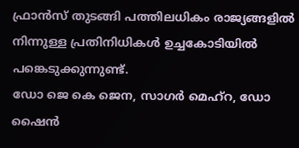ഫ്രാൻസ് തുടങ്ങി പത്തിലധികം രാജ്യങ്ങളിൽ നിന്നുള്ള പ്രതിനിധികൾ ഉച്ചകോടിയിൽ പങ്കെടുക്കുന്നുണ്ട്.
ഡോ ജെ കെ ജെന, സാഗർ മെഹ്റ, ഡോ ഷൈൻ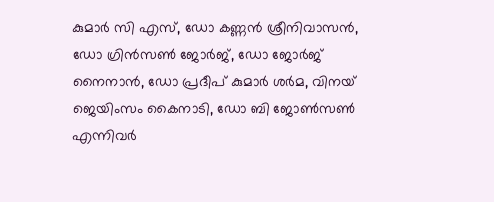കുമാർ സി എസ്, ഡോ കണ്ണൻ ശ്രീനിവാസൻ, ഡോ ഗ്രിൻസൺ ജോർജ്, ഡോ ജോർജ് നൈനാൻ, ഡോ പ്രദീപ് കുമാർ ശർമ, വിനയ് ജെയിംസം കൈനാടി, ഡോ ബി ജോൺസൺ എന്നിവർ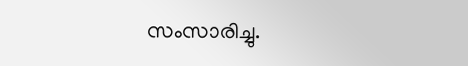സംസാരിച്ചു.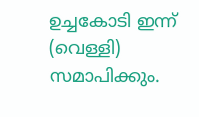ഉച്ചകോടി ഇന്ന് (വെള്ളി) സമാപിക്കും.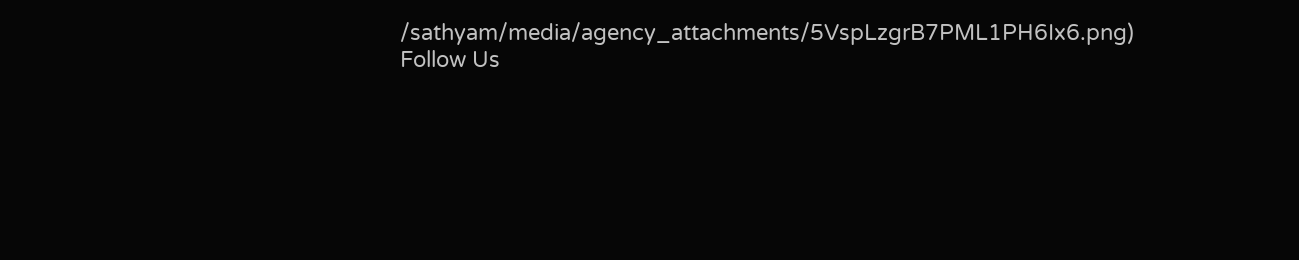/sathyam/media/agency_attachments/5VspLzgrB7PML1PH6Ix6.png)
Follow Us